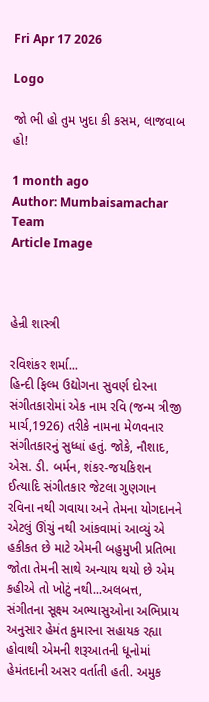Fri Apr 17 2026

Logo

જો ભી હો તુમ ખુદા કી કસમ, લાજવાબ હો!

1 month ago
Author: Mumbaisamachar Team
Article Image



હેન્રી શાસ્ત્રી

રવિશંકર શર્મા...
હિન્દી ફિલ્મ ઉદ્યોગના સુવર્ણ દોરના સંગીતકારોમાં એક નામ રવિ (જન્મ ત્રીજી માર્ચ,1926) તરીકે નામના મેળવનાર સંગીતકારનું સુધ્ધાં હતું. જોકે, નૌશાદ, એસ. ડી. બર્મન, શંકર-જયકિશન ઈત્યાદિ સંગીતકાર જેટલા ગુણગાન રવિના નથી ગવાયા અને તેમના યોગદાનને એટલું ઊંચું નથી આંકવામાં આવ્યું એ હકીકત છે માટે એમની બહુમુખી પ્રતિભા જોતા તેમની સાથે અન્યાય થયો છે એમ કહીએ તો ખોટું નથી...અલબત્ત, સંગીતના સૂક્ષ્મ અભ્યાસુઓના અભિપ્રાય અનુસાર હેમંત કુમારના સહાયક રહ્યા હોવાથી એમની શરૂઆતની ધૂનોમાં હેમંતદાની અસર વર્તાતી હતી. અમુક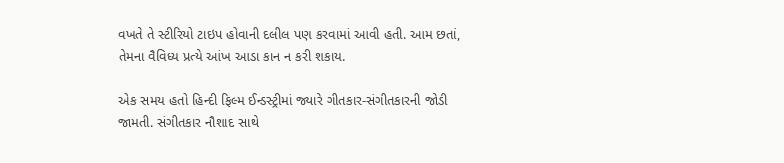વખતે તે સ્ટીરિયો ટાઇપ હોવાની દલીલ પણ કરવામાં આવી હતી. આમ છતાં, તેમના વૈવિધ્ય પ્રત્યે આંખ આડા કાન ન કરી શકાય.

એક સમય હતો હિન્દી ફિલ્મ ઈન્ડસ્ટ્રીમાં જ્યારે ગીતકાર-સંગીતકારની જોડી જામતી. સંગીતકાર નૌશાદ સાથે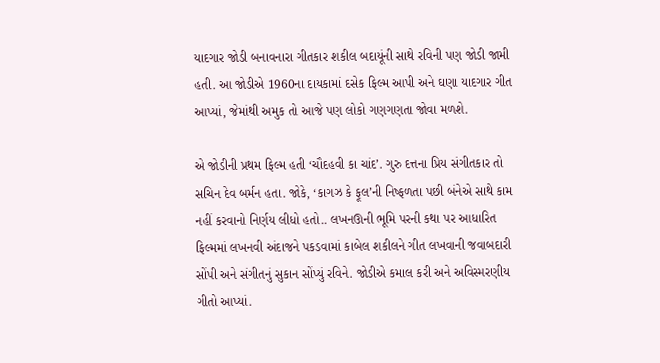યાદગાર જોડી બનાવનારા ગીતકાર શકીલ બદાયૂંની સાથે રવિની પણ જોડી જામી હતી. આ જોડીએ 1960ના દાયકામાં દસેક ફિલ્મ આપી અને ઘણા યાદગાર ગીત આપ્યાં, જેમાંથી અમુક તો આજે પણ લોકો ગણગણતા જોવા મળશે.

એ જોડીની પ્રથમ ફિલ્મ હતી ‘ચૌદહવી કા ચાંદ’. ગુરુ દત્તના પ્રિય સંગીતકાર તો સચિન દેવ બર્મન હતા. જોકે, ‘કાગઝ કે ફૂલ’ની નિષ્ફળતા પછી બંનેએ સાથે કામ નહીં કરવાનો નિર્ણય લીધો હતો.. લખનઊની ભૂમિ પરની કથા પર આધારિત ફિલ્મમાં લખનવી અંદાજને પકડવામાં કાબેલ શકીલને ગીત લખવાની જવાબદારી સોંપી અને સંગીતનું સુકાન સોંપ્યું રવિને. જોડીએ કમાલ કરી અને અવિસ્મરણીય ગીતો આપ્યાં.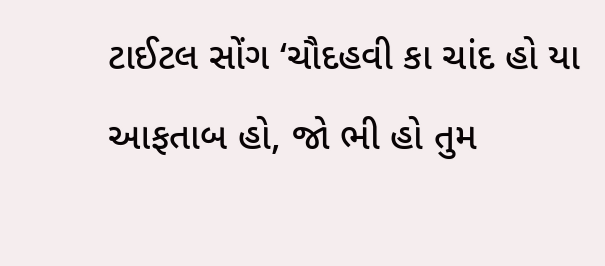ટાઈટલ સોંગ ‘ચૌદહવી કા ચાંદ હો યા આફતાબ હો, જો ભી હો તુમ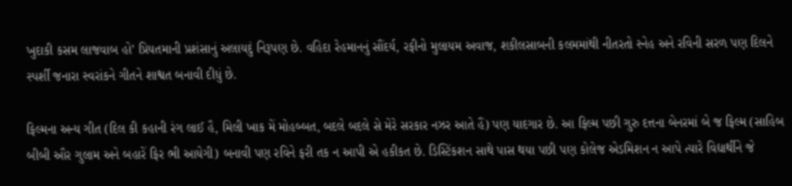ખુદાકી કસમ લાજવાબ હો’ પ્રિયતમાની પ્રશંસાનું અલાયદું નિરૂપણ છે. વહિદા રેહમાનનું સૌંદર્ય, રફીનો મુલાયમ અવાજ, શકીલસાબની કલમમાંથી નીતરતો સ્નેહ અને રવિની સરળ પણ દિલને સ્પર્શી જનારા સ્વરાંકને ગીતને શાશ્વત બનાવી દીધું છે.

ફિલ્મના અન્ય ગીત (દિલ કી કહાની રંગ લાઈ હૈ, મિલી ખાક મેં મોહબ્બત, બદલે બદલે સે મેરે સરકાર નઝર આતે હૈં) પણ યાદગાર છે. આ ફિલ્મ પછી ગુરુ દત્તના બેનરમાં બે જ ફિલ્મ (સાહિબ બીબી ઔર ગુલામ અને બહારેં ફિર ભી આયેગી) બનાવી પણ રવિને ફરી તક ન આપી એ હકીકત છે. ડિસ્ટિંકશન સાથે પાસ થયા પછી પણ કોલેજ એડમિશન ન આપે ત્યારે વિદ્યાર્થીને જે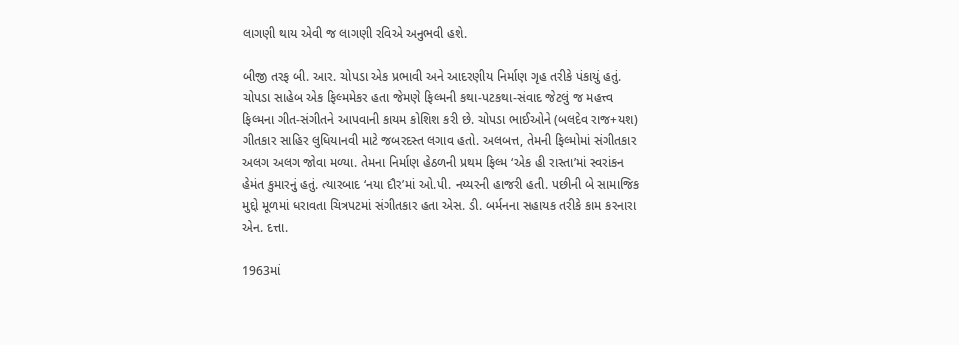લાગણી થાય એવી જ લાગણી રવિએ અનુભવી હશે.

બીજી તરફ બી. આર. ચોપડા એક પ્રભાવી અને આદરણીય નિર્માણ ગૃહ તરીકે પંકાયું હતું. ચોપડા સાહેબ એક ફિલ્મમેકર હતા જેમણે ફિલ્મની કથા-પટકથા-સંવાદ જેટલું જ મહત્ત્વ ફિલ્મના ગીત-સંગીતને આપવાની કાયમ કોશિશ કરી છે. ચોપડા ભાઈઓને (બલદેવ રાજ+યશ) ગીતકાર સાહિર લુધિયાનવી માટે જબરદસ્ત લગાવ હતો. અલબત્ત, તેમની ફિલ્મોમાં સંગીતકાર અલગ અલગ જોવા મળ્યા. તેમના નિર્માણ હેઠળની પ્રથમ ફિલ્મ ‘એક હી રાસ્તા’માં સ્વરાંકન હેમંત કુમારનું હતું. ત્યારબાદ ‘નયા દૌર’માં ઓ.પી. નય્યરની હાજરી હતી. પછીની બે સામાજિક મુદ્દો મૂળમાં ધરાવતા ચિત્રપટમાં સંગીતકાર હતા એસ. ડી. બર્મનના સહાયક તરીકે કામ કરનારા એન. દત્તા.

1963માં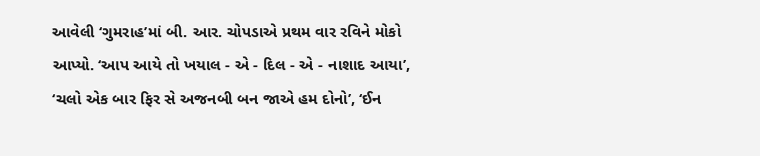આવેલી ‘ગુમરાહ’માં બી. આર. ચોપડાએ પ્રથમ વાર રવિને મોકો આપ્યો. ‘આપ આયે તો ખયાલ - એ - દિલ - એ - નાશાદ આયા’, ‘ચલો એક બાર ફિર સે અજનબી બન જાએ હમ દોનો’, ‘ઈન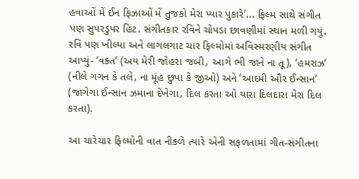હવાઓં મેં ઈન ફિઝાઓં મેં તુજકો મેરા પ્યાર પુકારે’... ફિલ્મ સાથે સંગીત પણ સુપરડુપર હિટ. સંગીતકાર રવિને ચોપડા છાવણીમાં સ્થાન મળી ગયું. રવિ પણ ખીલ્યા અને લાગલગાટ ચાર ફિલ્મોમાં અવિસ્મરણીય સંગીત આપ્યું- ‘વક્ત’ (અય મેરી જોહરા જબી, આગે ભી જાને ના તૂ), ‘હમરાઝ’ (નીલે ગગન કે તલે, ના મૂંહ છુપા કે જીઓ) અને ‘આદમી ઔર ઈન્સાન’ (જાગેગા ઈન્સાન ઝમાના દેખેગા, દિલ કરતા ઓ યારા દિલદારા મેરા દિલ કરતા).

આ ચારેચાર ફિલ્મોની વાત નીકળે ત્યારે એની સફળતામાં ગીત-સંગીતના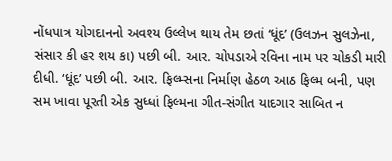નોંધપાત્ર યોગદાનનો અવશ્ય ઉલ્લેખ થાય તેમ છતાં ‘ધૂંદ’ (ઉલઝન સુલઝેના, સંસાર કી હર શય કા) પછી બી. આર. ચોપડાએ રવિના નામ પર ચોકડી મારી દીધી. ‘ધૂંદ’ પછી બી. આર. ફિલ્મ્સના નિર્માણ હેઠળ આઠ ફિલ્મ બની, પણ સમ ખાવા પૂરતી એક સુધ્ધાં ફિલ્મના ગીત-સંગીત યાદગાર સાબિત ન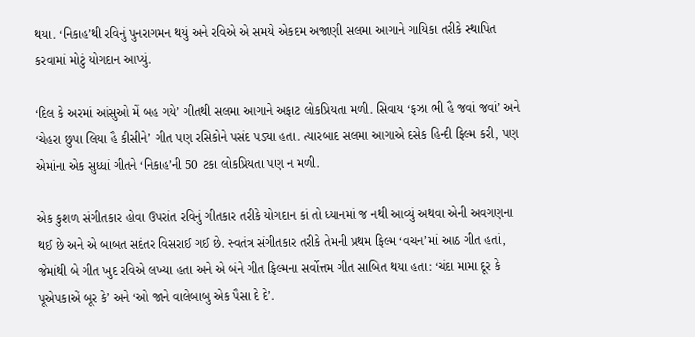થયા. ‘નિકાહ’થી રવિનું પુનરાગમન થયું અને રવિએ એ સમયે એકદમ અજાણી સલમા આગાને ગાયિકા તરીકે સ્થાપિત કરવામાં મોટું યોગદાન આપ્યું.

‘દિલ કે અરમાં આંસુઓ મેં બહ ગયે’ ગીતથી સલમા આગાને અફાટ લોકપ્રિયતા મળી. સિવાય ‘ફઝા ભી હૈ જવાં જવાં’ અને ‘ચેહરા છુપા લિયા હૈ કીસીને’ ગીત પણ રસિકોને પસંદ પડ્યા હતા. ત્યારબાદ સલમા આગાએ દસેક હિન્દી ફિલ્મ કરી, પણ એમાંના એક સુધ્ધાં ગીતને ‘નિકાહ’ની 50 ટકા લોકપ્રિયતા પણ ન મળી.

એક કુશળ સંગીતકાર હોવા ઉપરાંત રવિનું ગીતકાર તરીકે યોગદાન કાં તો ધ્યાનમાં જ નથી આવ્યું અથવા એની અવગણના થઈ છે અને એ બાબત સદંતર વિસરાઈ ગઈ છે. સ્વતંત્ર સંગીતકાર તરીકે તેમની પ્રથમ ફિલ્મ ‘વચન’માં આઠ ગીત હતાં, જેમાંથી બે ગીત ખુદ રવિએ લખ્યા હતા અને એ બંને ગીત ફિલ્મના સર્વોત્તમ ગીત સાબિત થયા હતા: ‘ચંદા મામા દૂર કે પૂએપકાએં બૂર કે’ અને ‘ઓ જાને વાલેબાબુ એક પૈસા દે દે’.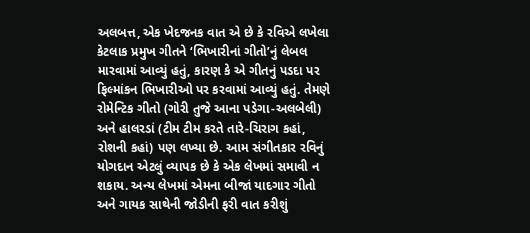અલબત્ત, એક ખેદજનક વાત એ છે કે રવિએ લખેલા કેટલાક પ્રમુખ ગીતને ‘ભિખારીનાં ગીતો’નું લેબલ મારવામાં આવ્યું હતું, કારણ કે એ ગીતનું પડદા પર ફિલ્માંકન ભિખારીઓ પર કરવામાં આવ્યું હતું. તેમણે રોમેન્ટિક ગીતો (ગોરી તુજે આના પડેગા-અલબેલી) અને હાલરડાં (ટીમ ટીમ કરતે તારે-ચિરાગ કહાં, રોશની કહાં) પણ લખ્યા છે. આમ સંગીતકાર રવિનું યોગદાન એટલું વ્યાપક છે કે એક લેખમાં સમાવી ન શકાય. અન્ય લેખમાં એમના બીજાં યાદગાર ગીતો અને ગાયક સાથેની જોડીની ફરી વાત કરીશું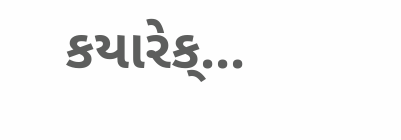કયારેક્...